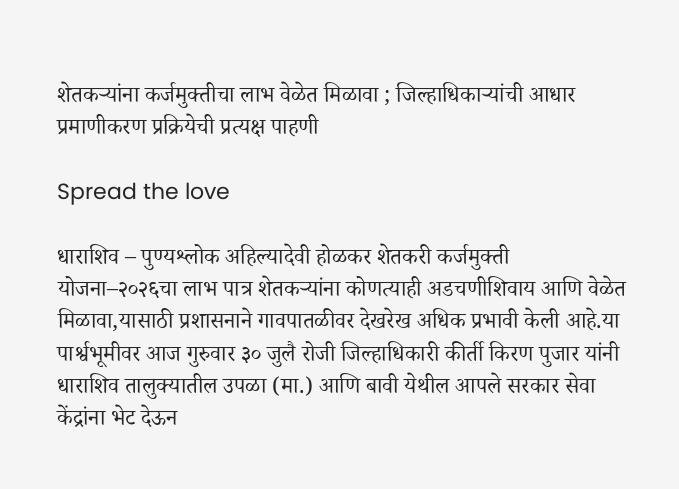शेतकऱ्यांना कर्जमुक्तीचा लाभ वेळेत मिळावा ; जिल्हाधिकाऱ्यांची आधार प्रमाणीकरण प्रक्रियेची प्रत्यक्ष पाहणी

Spread the love

धाराशिव – पुण्यश्लोक अहिल्यादेवी होळकर शेतकरी कर्जमुक्ती योजना–२०२६चा लाभ पात्र शेतकऱ्यांना कोणत्याही अडचणीशिवाय आणि वेळेत मिळावा,यासाठी प्रशासनाने गावपातळीवर देखरेख अधिक प्रभावी केली आहे.या पार्श्वभूमीवर आज गुरुवार ३० जुलै रोजी जिल्हाधिकारी कीर्ती किरण पुजार यांनी धाराशिव तालुक्यातील उपळा (मा.) आणि बावी येथील आपले सरकार सेवा केंद्रांना भेट देऊन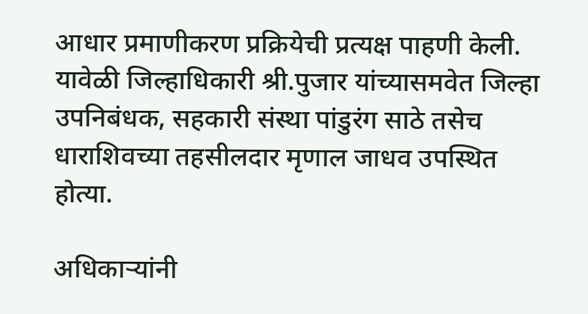आधार प्रमाणीकरण प्रक्रियेची प्रत्यक्ष पाहणी केली. यावेळी जिल्हाधिकारी श्री.पुजार यांच्यासमवेत जिल्हा उपनिबंधक, सहकारी संस्था पांडुरंग साठे तसेच धाराशिवच्या तहसीलदार मृणाल जाधव उपस्थित होत्या.

अधिकाऱ्यांनी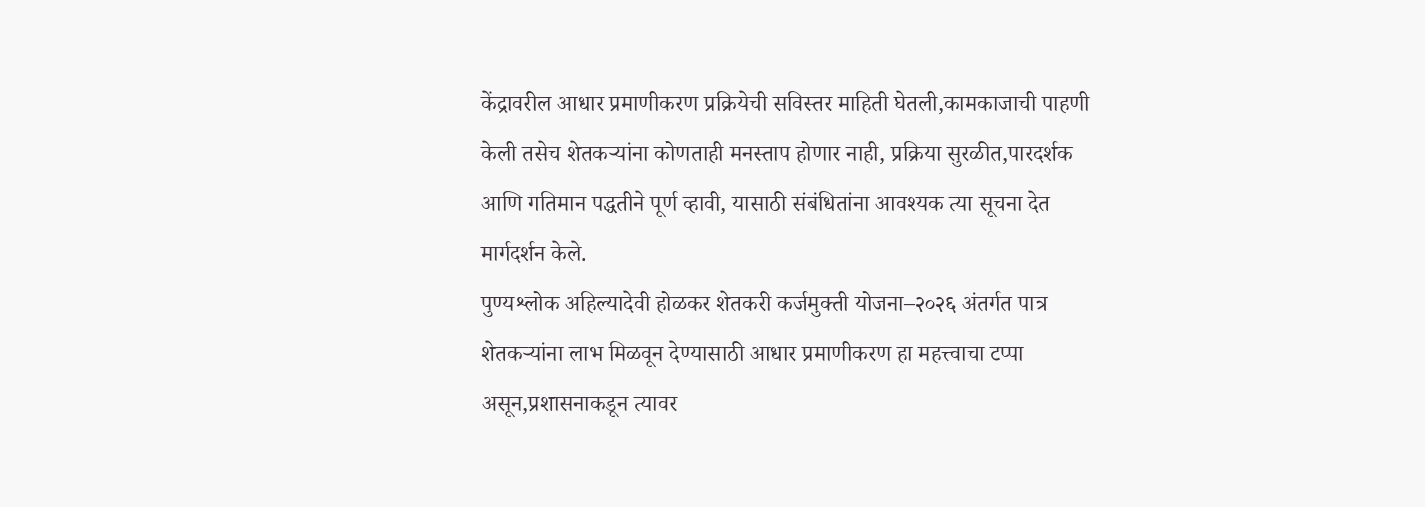केंद्रावरील आधार प्रमाणीकरण प्रक्रियेची सविस्तर माहिती घेतली,कामकाजाची पाहणी केली तसेच शेतकऱ्यांना कोणताही मनस्ताप होणार नाही, प्रक्रिया सुरळीत,पारदर्शक आणि गतिमान पद्धतीने पूर्ण व्हावी, यासाठी संबंधितांना आवश्यक त्या सूचना देत मार्गदर्शन केले.
पुण्यश्लोक अहिल्यादेवी होळकर शेतकरी कर्जमुक्ती योजना–२०२६ अंतर्गत पात्र शेतकऱ्यांना लाभ मिळवून देण्यासाठी आधार प्रमाणीकरण हा महत्त्वाचा टप्पा असून,प्रशासनाकडून त्यावर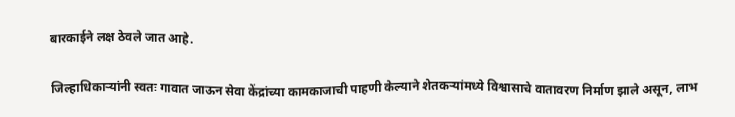बारकाईने लक्ष ठेवले जात आहे.

जिल्हाधिकाऱ्यांनी स्वतः गावात जाऊन सेवा केंद्रांच्या कामकाजाची पाहणी केल्याने शेतकऱ्यांमध्ये विश्वासाचे वातावरण निर्माण झाले असून, लाभ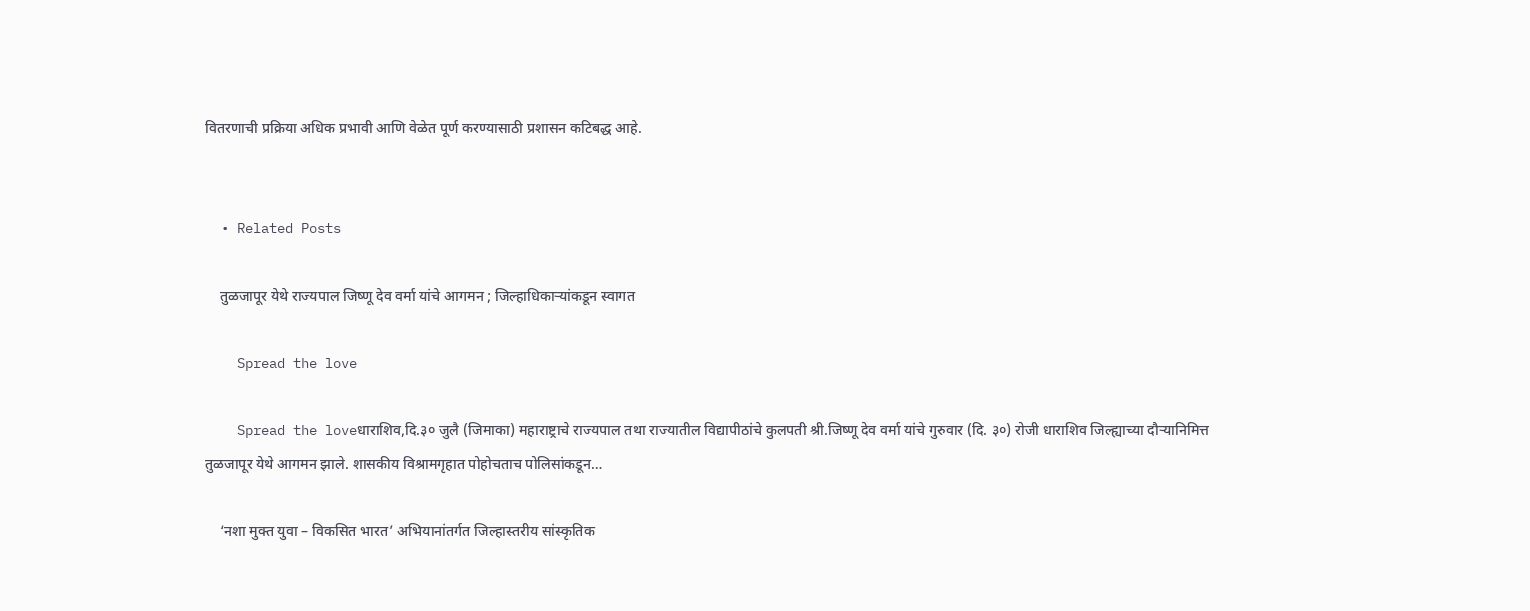वितरणाची प्रक्रिया अधिक प्रभावी आणि वेळेत पूर्ण करण्यासाठी प्रशासन कटिबद्ध आहे.


  • Related Posts

    तुळजापूर येथे राज्यपाल जिष्णू देव वर्मा यांचे आगमन ; जिल्हाधिकाऱ्यांकडून स्वागत

    Spread the love

    Spread the loveधाराशिव,दि.३० जुलै (जिमाका) महाराष्ट्राचे राज्यपाल तथा राज्यातील विद्यापीठांचे कुलपती श्री.जिष्णू देव वर्मा यांचे गुरुवार (दि. ३०) रोजी धाराशिव जिल्ह्याच्या दौऱ्यानिमित्त तुळजापूर येथे आगमन झाले. शासकीय विश्रामगृहात पोहोचताच पोलिसांकडून…

    ‘नशा मुक्त युवा – विकसित भारत’ अभियानांतर्गत जिल्हास्तरीय सांस्कृतिक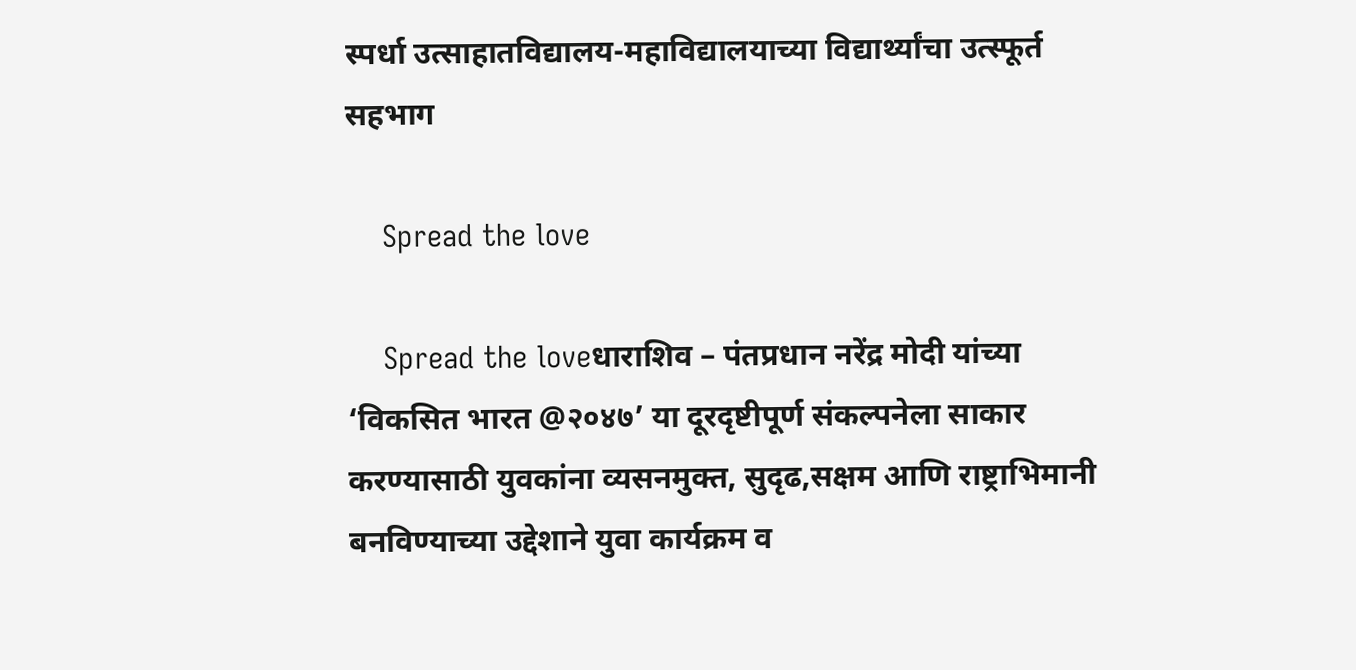स्पर्धा उत्साहातविद्यालय-महाविद्यालयाच्या विद्यार्थ्यांचा उत्स्फूर्त सहभाग

    Spread the love

    Spread the loveधाराशिव – पंतप्रधान नरेंद्र मोदी यांच्या ‘विकसित भारत @२०४७’ या दूरदृष्टीपूर्ण संकल्पनेला साकार करण्यासाठी युवकांना व्यसनमुक्त, सुदृढ,सक्षम आणि राष्ट्राभिमानी बनविण्याच्या उद्देशाने युवा कार्यक्रम व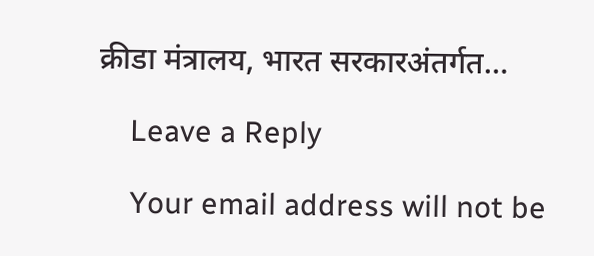क्रीडा मंत्रालय, भारत सरकारअंतर्गत…

    Leave a Reply

    Your email address will not be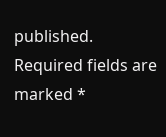published. Required fields are marked *